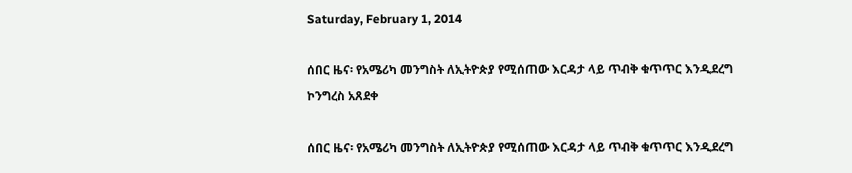Saturday, February 1, 2014

ሰበር ዜና፡ የአሜሪካ መንግስት ለኢትዮጵያ የሚሰጠው እርዳታ ላይ ጥብቅ ቁጥጥር እንዲደረግ ኮንግረስ አጸደቀ

ሰበር ዜና፡ የአሜሪካ መንግስት ለኢትዮጵያ የሚሰጠው እርዳታ ላይ ጥብቅ ቁጥጥር እንዲደረግ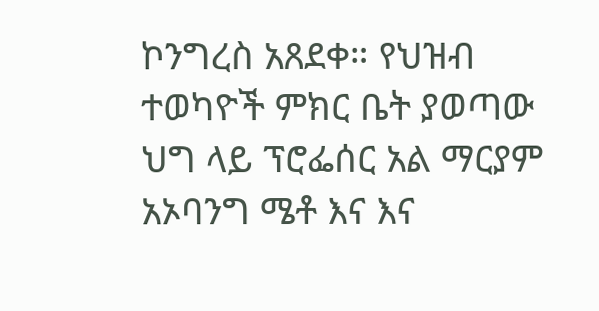ኮንግረስ አጸደቀ። የህዝብ ተወካዮች ምክር ቤት ያወጣው ህግ ላይ ፕሮፌሰር አል ማርያም አኦባንግ ሜቶ እና እና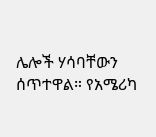ሌሎች ሃሳባቸውን ሰጥተዋል። የአሜሪካ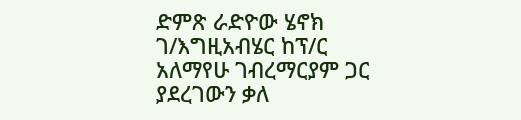ድምጽ ራድዮው ሄኖክ ገ/እግዚአብሄር ከፕ/ር አለማየሁ ገብረማርያም ጋር ያደረገውን ቃለ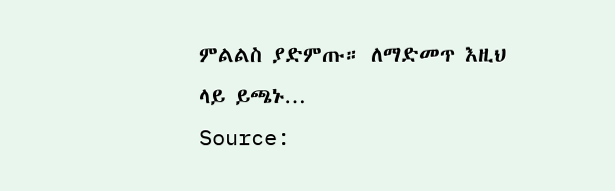ምልልስ ያድምጡ። ለማድመጥ እዚህ ላይ ይጫኑ…
Source: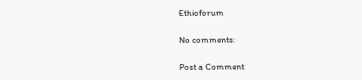Ethioforum

No comments:

Post a Comment